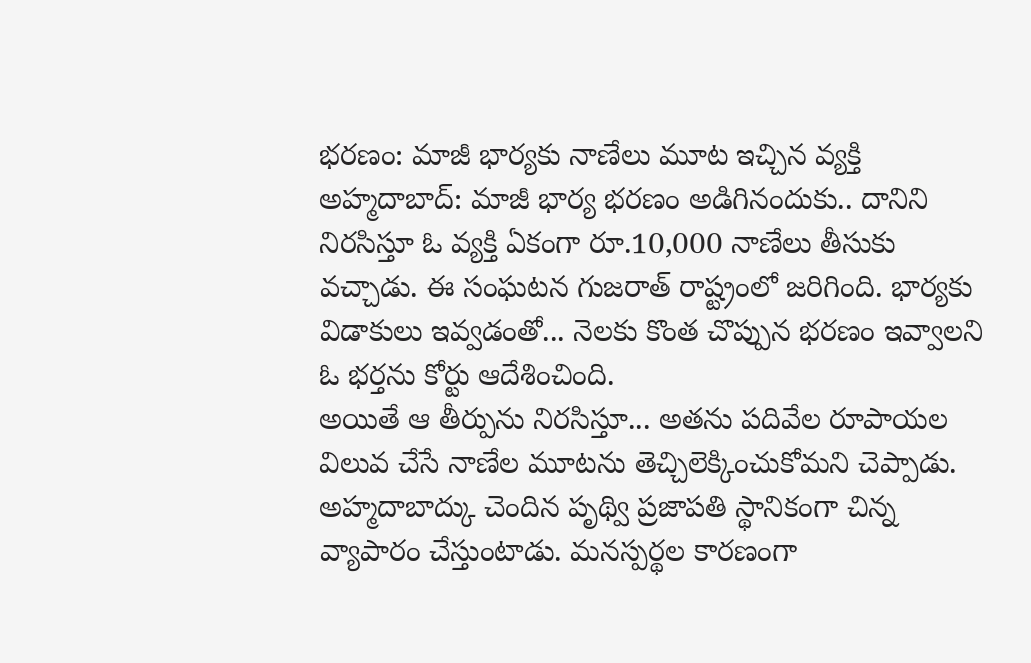భరణం: మాజీ భార్యకు నాణేలు మూట ఇచ్చిన వ్యక్తి
అహ్మదాబాద్: మాజీ భార్య భరణం అడిగినందుకు.. దానిని నిరసిస్తూ ఓ వ్యక్తి ఏకంగా రూ.10,000 నాణేలు తీసుకు వచ్చాడు. ఈ సంఘటన గుజరాత్ రాష్ట్రంలో జరిగింది. భార్యకు విడాకులు ఇవ్వడంతో... నెలకు కొంత చొప్పున భరణం ఇవ్వాలని ఓ భర్తను కోర్టు ఆదేశించింది.
అయితే ఆ తీర్పును నిరసిస్తూ... అతను పదివేల రూపాయల విలువ చేసే నాణేల మూటను తెచ్చిలెక్కించుకోమని చెప్పాడు. అహ్మదాబాద్కు చెందిన పృథ్వి ప్రజాపతి స్థానికంగా చిన్న వ్యాపారం చేస్తుంటాడు. మనస్పర్థల కారణంగా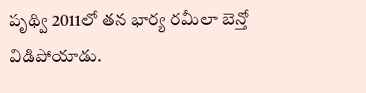పృథ్వి 2011లో తన భార్య రమీలా బెన్తో విడిపోయాడు.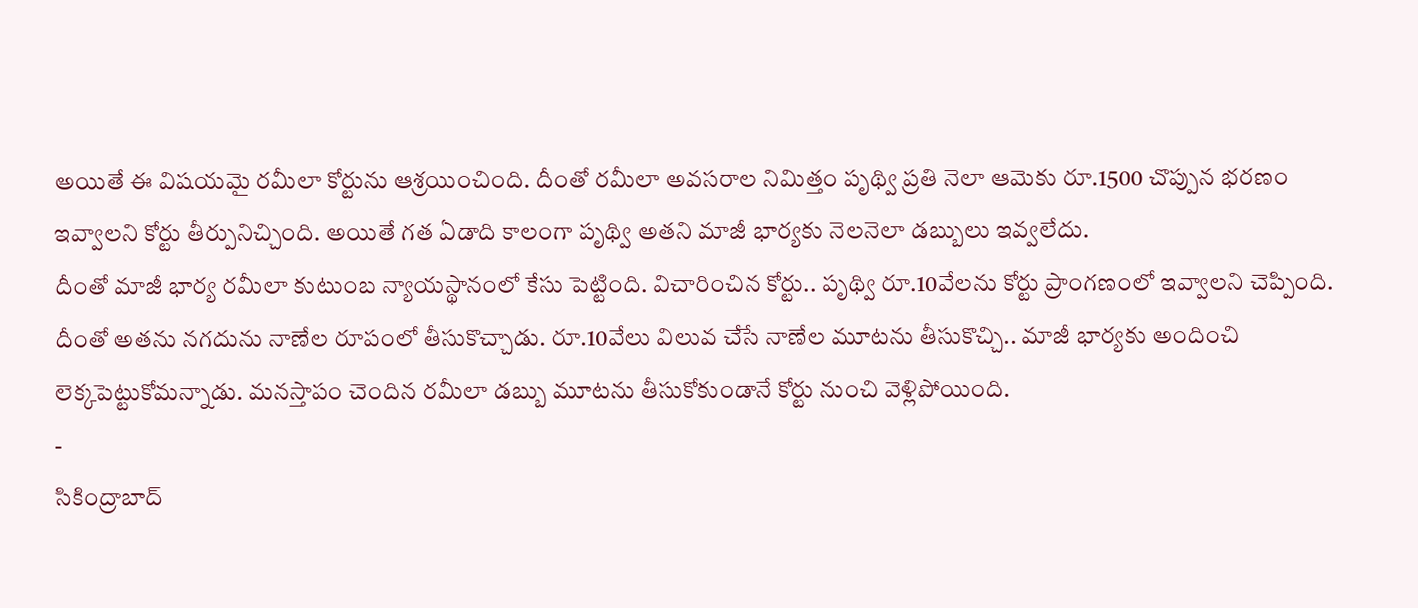అయితే ఈ విషయమై రమీలా కోర్టును ఆశ్రయించింది. దీంతో రమీలా అవసరాల నిమిత్తం పృథ్వి ప్రతి నెలా ఆమెకు రూ.1500 చొప్పున భరణం ఇవ్వాలని కోర్టు తీర్పునిచ్చింది. అయితే గత ఏడాది కాలంగా పృథ్వి అతని మాజీ భార్యకు నెలనెలా డబ్బులు ఇవ్వలేదు.
దీంతో మాజీ భార్య రమీలా కుటుంబ న్యాయస్థానంలో కేసు పెట్టింది. విచారించిన కోర్టు.. పృథ్వి రూ.10వేలను కోర్టు ప్రాంగణంలో ఇవ్వాలని చెప్పింది. దీంతో అతను నగదును నాణేల రూపంలో తీసుకొచ్చాడు. రూ.10వేలు విలువ చేసే నాణేల మూటను తీసుకొచ్చి.. మాజీ భార్యకు అందించి లెక్కపెట్టుకోమన్నాడు. మనస్తాపం చెందిన రమీలా డబ్బు మూటను తీసుకోకుండానే కోర్టు నుంచి వెళ్లిపోయింది.
-
సికింద్రాబాద్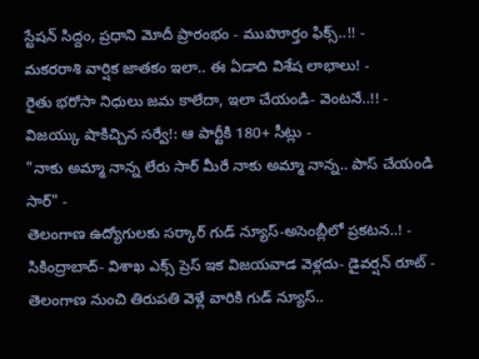స్టేషన్ సిద్దం, ప్రధాని మోదీ ప్రారంభం - ముహూర్తం ఫిక్స్..!! -
మకరరాశి వార్షిక జాతకం ఇలా.. ఈ ఏడాది విశేష లాభాలు! -
రైతు భరోసా నిధులు జమ కాలేదా, ఇలా చేయండి- వెంటనే..!! -
విజయ్కు షాకిచ్చిన సర్వే!: ఆ పార్టీకి 180+ సీట్లు -
"నాకు అమ్మా నాన్న లేరు సార్ మీరే నాకు అమ్మా నాన్న.. పాస్ చేయండి సార్" -
తెలంగాణ ఉద్యోగులకు సర్కార్ గుడ్ న్యూస్-అసెంబ్లీలో ప్రకటన..! -
సికింద్రాబాద్- విశాఖ ఎక్స్ ప్రెస్ ఇక విజయవాడ వెళ్లదు- డైవర్షన్ రూట్ -
తెలంగాణ నుంచి తిరుపతి వెళ్లే వారికి గుడ్ న్యూస్..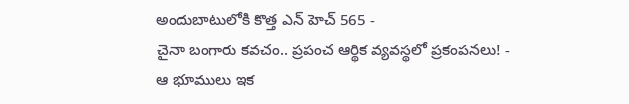అందుబాటులోకి కొత్త ఎన్ హెచ్ 565 -
చైనా బంగారు కవచం.. ప్రపంచ ఆర్థిక వ్యవస్థలో ప్రకంపనలు! -
ఆ భూములు ఇక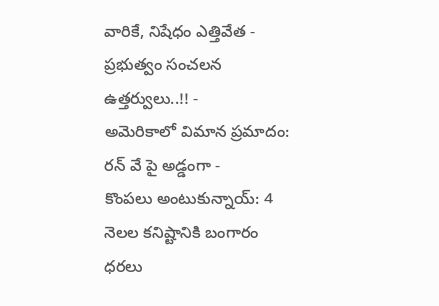వారికే, నిషేధం ఎత్తివేత - ప్రభుత్వం సంచలన ఉత్తర్వులు..!! -
అమెరికాలో విమాన ప్రమాదం: రన్ వే పై అడ్డంగా -
కొంపలు అంటుకున్నాయ్: 4 నెలల కనిష్టానికి బంగారం ధరలు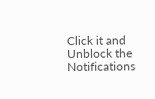Click it and Unblock the Notifications